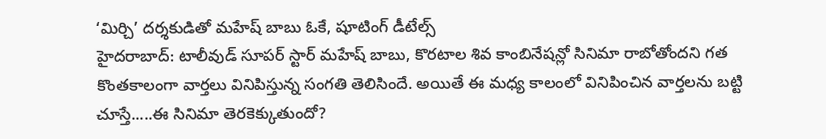‘మిర్చి’ దర్శకుడితో మహేష్ బాబు ఓకే, షూటింగ్ డీటేల్స్
హైదరాబాద్: టాలీవుడ్ సూపర్ స్టార్ మహేష్ బాబు, కొరటాల శివ కాంబినేషన్లో సినిమా రాబోతోందని గత కొంతకాలంగా వార్తలు వినిపిస్తున్న సంగతి తెలిసిందే. అయితే ఈ మధ్య కాలంలో వినిపించిన వార్తలను బట్టి చూస్తే.....ఈ సినిమా తెరకెక్కుతుందో?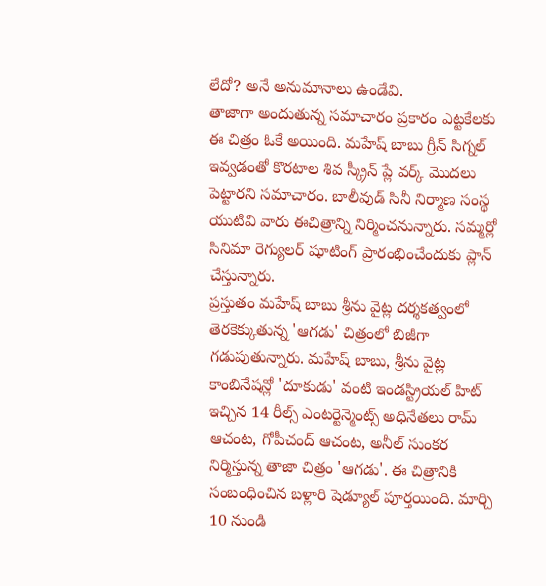లేదో? అనే అనుమానాలు ఉండేవి.
తాజాగా అందుతున్న సమాచారం ప్రకారం ఎట్టకేలకు ఈ చిత్రం ఓకే అయింది. మహేష్ బాబు గ్రీన్ సిగ్నల్ ఇవ్వడంతో కొరటాల శివ స్క్రీన్ ప్లే వర్క్ మొదలు పెట్టారని సమాచారం. బాలీవుడ్ సినీ నిర్మాణ సంస్థ యుటివి వారు ఈచిత్రాన్ని నిర్మించనున్నారు. సమ్మర్లో సినిమా రెగ్యులర్ షూటింగ్ ప్రారంభించేందుకు ప్లాన్ చేస్తున్నారు.
ప్రస్తుతం మహేష్ బాబు శ్రీను వైట్ల దర్శకత్వంలో తెరకెక్కుతున్న 'ఆగడు' చిత్రంలో బిజీగా గడుపుతున్నారు. మహేష్ బాబు, శ్రీను వైట్ల కాంబినేషన్లో 'దూకుడు' వంటి ఇండస్ట్రియల్ హిట్ ఇచ్చిన 14 రీల్స్ ఎంటర్టెన్మెంట్స్ అధినేతలు రామ్ ఆచంట, గోపీచంద్ ఆచంట, అనీల్ సుంకర నిర్మిస్తున్న తాజా చిత్రం 'ఆగడు'. ఈ చిత్రానికి సంబంధించిన బళ్లారి షెడ్యూల్ పూర్తయింది. మార్చి 10 నుండి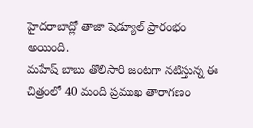హైదరాబాద్లో తాజా షెడ్యూల్ ప్రారంభం అయింది.
మహేష్ బాబు తొలిసారి జంటగా నటిస్తున్న ఈ చిత్రంలో 40 మంది ప్రముఖ తారాగణం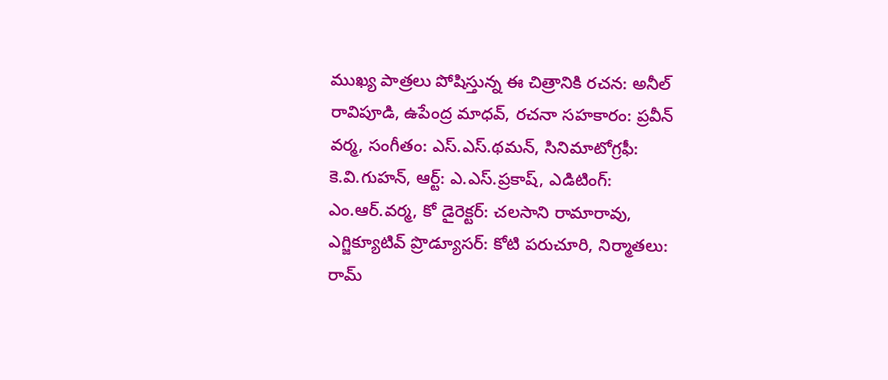ముఖ్య పాత్రలు పోషిస్తున్న ఈ చిత్రానికి రచన: అనీల్ రావిపూడి, ఉపేంద్ర మాధవ్, రచనా సహకారం: ప్రవీన్ వర్మ, సంగీతం: ఎస్.ఎస్.థమన్, సినిమాటోగ్రఫీ: కె.వి.గుహన్, ఆర్ట్: ఎ.ఎస్.ప్రకాష్, ఎడిటింగ్: ఎం.ఆర్.వర్మ, కో డైరెక్టర్: చలసాని రామారావు, ఎగ్జిక్యూటివ్ ప్రొడ్యూసర్: కోటి పరుచూరి, నిర్మాతలు: రామ్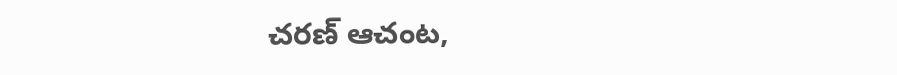చరణ్ ఆచంట,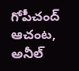గోపీచంద్ ఆచంట, అనీల్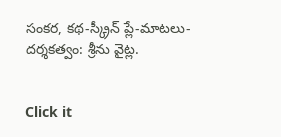సంకర, కథ-స్క్రీన్ ప్లే-మాటలు-దర్శకత్వం: శ్రీను వైట్ల.


Click it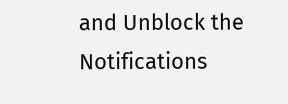and Unblock the Notifications